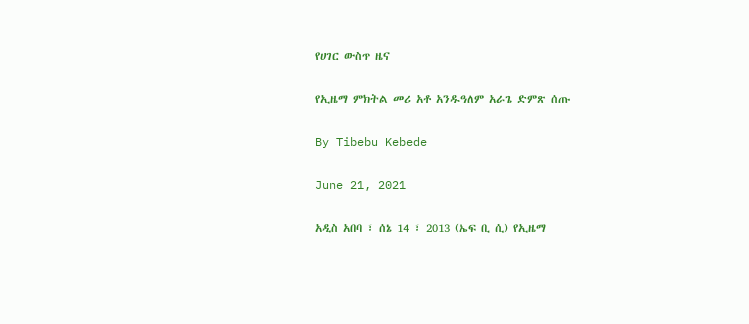የሀገር ውስጥ ዜና

የኢዜማ ምክትል መሪ አቶ አንዱዓለም አራጌ ድምጽ ሰጡ

By Tibebu Kebede

June 21, 2021

አዲስ አበባ ፣ ሰኔ 14 ፣ 2013 (ኤፍ ቢ ሲ) የኢዜማ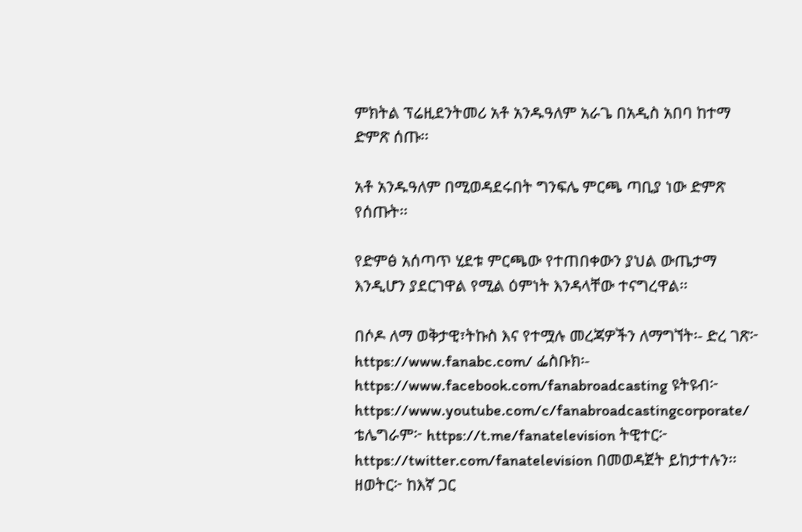ምክትል ፕሬዚደንትመሪ አቶ አንዱዓለም አራጌ በአዲስ አበባ ከተማ ድምጽ ሰጡ፡፡

አቶ አንዱዓለም በሚወዳደሩበት ግንፍሌ ምርጫ ጣቢያ ነው ድምጽ የሰጡት፡፡

የድምፅ አሰጣጥ ሂደቱ ምርጫው የተጠበቀውን ያህል ውጤታማ እንዲሆን ያደርገዋል የሚል ዕምነት እንዳላቸው ተናግረዋል፡፡

በሶዶ ለማ ወቅታዊ፣ትኩስ እና የተሟሉ መረጃዎችን ለማግኘት፡- ድረ ገጽ፦ https://www.fanabc.com/ ፌስቡክ፡- https://www.facebook.com/fanabroadcasting ዩትዩብ፦ https://www.youtube.com/c/fanabroadcastingcorporate/ ቴሌግራም፦ https://t.me/fanatelevision ትዊተር፦ https://twitter.com/fanatelevision በመወዳጀት ይከታተሉን፡፡ ዘወትር፦ ከእኛ ጋር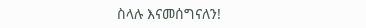ስላሉ እናመሰግናለን!